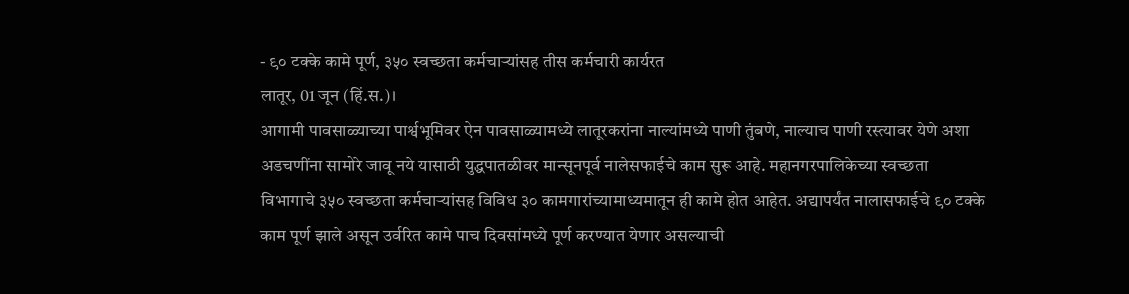- ९० टक्के कामे पूर्ण, ३५० स्वच्छता कर्मचाऱ्यांसह तीस कर्मचारी कार्यरत
लातूर, 01 जून (हिं.स.)।
आगामी पावसाळ्याच्या पार्श्वभूमिवर ऐन पावसाळ्यामध्ये लातूरकरांना नाल्यांमध्ये पाणी तुंबणे, नाल्याच पाणी रस्त्यावर येणे अशा अडचणींना सामोरे जावू नये यासाठी युद्धपातळीवर मान्सूनपूर्व नालेसफाईचे काम सुरू आहे. महानगरपालिकेच्या स्वच्छता विभागाचे ३५० स्वच्छता कर्मचाऱ्यांसह विविध ३० कामगारांच्यामाध्यमातून ही कामे होत आहेत. अद्यापर्यंत नालासफाईचे ९० टक्के काम पूर्ण झाले असून उर्वरित कामे पाच दिवसांमध्ये पूर्ण करण्यात येणार असल्याची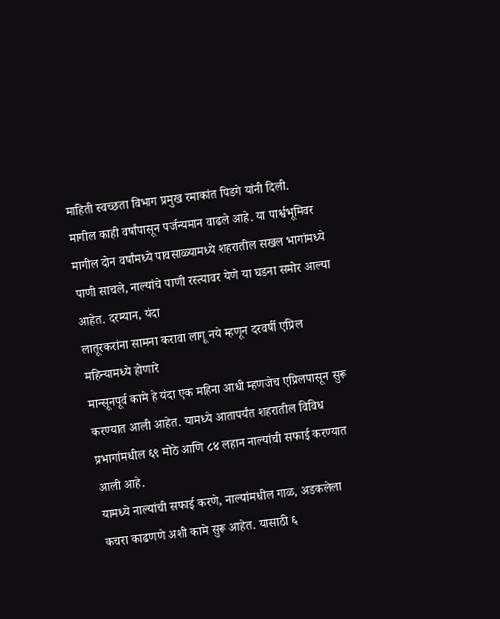माहिती स्वच्छता विभाग प्रमुख रमाकांत पिडगे यांनी दिली.
मागील काही वर्षांपासून पर्जन्यमान वाढले आहे. या पार्श्वभूमिवर मागील दोन वर्षांमध्ये पावसाळ्यामध्ये शहरातील सखल भागांमध्ये पाणी साचले, नाल्यांचे पाणी रस्त्यावर येणे या घडना समोर आल्या आहेत. दरम्यान, यंदा
लातूरकरांना सामना करावा लागू नये म्हणून दरवर्षी एप्रिल महिन्यामध्ये होणारे
मान्सूनपूर्व कामे हे यंदा एक महिना आधी म्हणजेच एप्रिलपासून सुरू
करण्यात आली आहेत. यामध्ये आतापर्यंत शहरातील विविध प्रभागांमधील ६९ मोठे आणि ८४ लहान नाल्यांची सफाई करण्यात आली आहे.
यामध्ये नाल्यांची सफाई करणे, नाल्यांमधील गाळ, अडकलेला कचरा काढणणे अशी कामे सुरू आहेत. यासाठी ६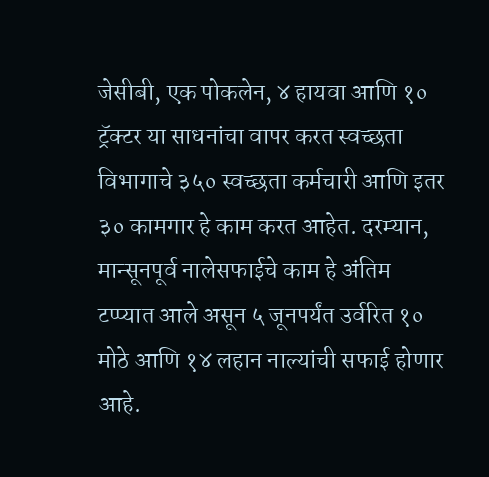जेसीबी, एक पोकलेन, ४ हायवा आणि १० ट्रॅक्टर या साधनांचा वापर करत स्वच्छता विभागाचे ३५० स्वच्छता कर्मचारी आणि इतर ३० कामगार हे काम करत आहेत. दरम्यान, मान्सूनपूर्व नालेसफाईचे काम हे अंतिम टप्प्यात आले असून ५ जूनपर्यंत उर्वरित १० मोठे आणि १४ लहान नाल्यांची सफाई होणार आहे.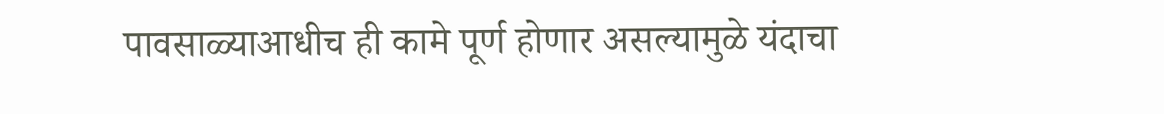पावसाळ्याआधीच ही कामे पूर्ण होणार असल्यामुळे यंदाचा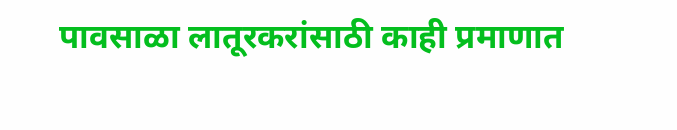पावसाळा लातूरकरांसाठी काही प्रमाणात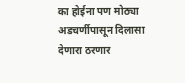का होईना पण मोठ्या अडचर्णीपासून दिलासा देणारा ठरणार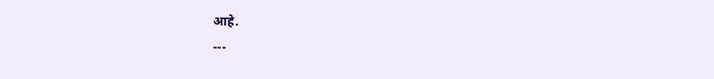आहे.
---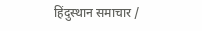हिंदुस्थान समाचार /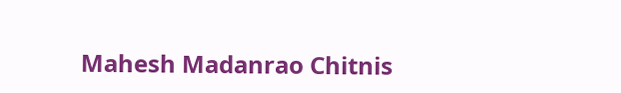Mahesh Madanrao Chitnis